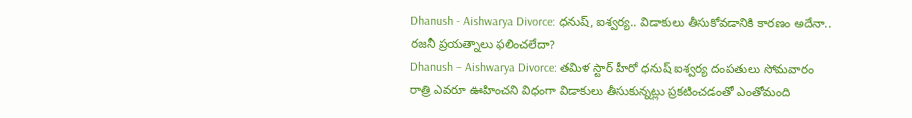Dhanush - Aishwarya Divorce: ధనుష్, ఐశ్వర్య.. విడాకులు తీసుకోవడానికి కారణం అదేనా.. రజనీ ప్రయత్నాలు ఫలించలేదా?
Dhanush – Aishwarya Divorce: తమిళ స్టార్ హీరో ధనుష్ ఐశ్వర్య దంపతులు సోమవారం రాత్రి ఎవరూ ఊహించని విధంగా విడాకులు తీసుకున్నట్లు ప్రకటించడంతో ఎంతోమంది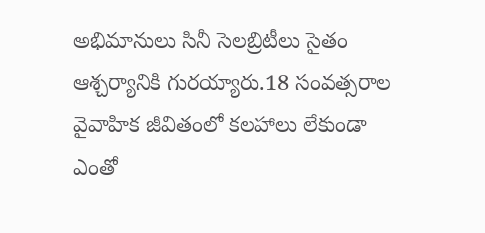అభిమానులు సినీ సెలబ్రిటీలు సైతం ఆశ్చర్యానికి గురయ్యారు.18 సంవత్సరాల వైవాహిక జీవితంలో కలహాలు లేకుండా ఎంతో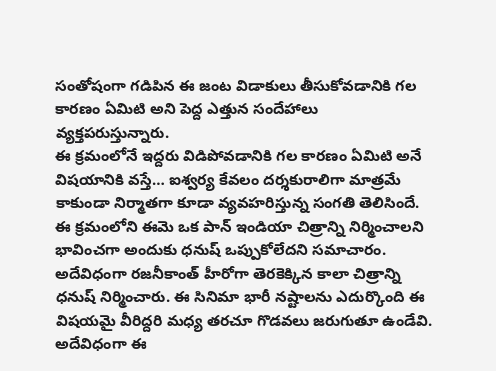సంతోషంగా గడిపిన ఈ జంట విడాకులు తీసుకోవడానికి గల కారణం ఏమిటి అని పెద్ద ఎత్తున సందేహాలు వ్యక్తపరుస్తున్నారు.
ఈ క్రమంలోనే ఇద్దరు విడిపోవడానికి గల కారణం ఏమిటి అనే విషయానికి వస్తే… ఐశ్వర్య కేవలం దర్శకురాలిగా మాత్రమే కాకుండా నిర్మాతగా కూడా వ్యవహరిస్తున్న సంగతి తెలిసిందే. ఈ క్రమంలోని ఈమె ఒక పాన్ ఇండియా చిత్రాన్ని నిర్మించాలని భావించగా అందుకు ధనుష్ ఒప్పుకోలేదని సమాచారం. అదేవిధంగా రజనీకాంత్ హీరోగా తెరకెక్కిన కాలా చిత్రాన్ని ధనుష్ నిర్మించారు. ఈ సినిమా భారీ నష్టాలను ఎదుర్కొంది ఈ విషయమై వీరిద్దరి మధ్య తరచూ గొడవలు జరుగుతూ ఉండేవి.
అదేవిధంగా ఈ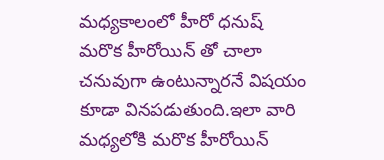మధ్యకాలంలో హీరో ధనుష్ మరొక హీరోయిన్ తో చాలా చనువుగా ఉంటున్నారనే విషయం కూడా వినపడుతుంది.ఇలా వారి మధ్యలోకి మరొక హీరోయిన్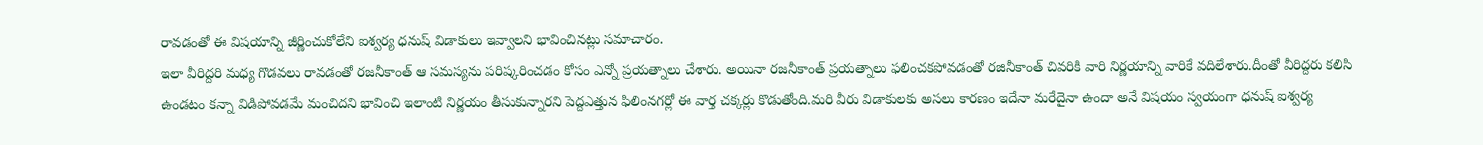రావడంతో ఈ విషయాన్ని జీర్ణించుకోలేని ఐశ్వర్య ధనుష్ విడాకులు ఇవ్వాలని భావించినట్లు సమాచారం.
ఇలా వీరిద్దరి మధ్య గొడవలు రావడంతో రజనీకాంత్ ఆ సమస్యను పరిష్కరించడం కోసం ఎన్నో ప్రయత్నాలు చేశారు. అయినా రజనీకాంత్ ప్రయత్నాలు ఫలించకపోవడంతో రజినీకాంత్ చివరికి వారి నిర్ణయాన్ని వారికే వదిలేశారు.దీంతో వీరిద్దరు కలిసి ఉండటం కన్నా విడిపోవడమే మంచిదని భావించి ఇలాంటి నిర్ణయం తీసుకున్నారని పెద్దఎత్తున ఫిలింనగర్లో ఈ వార్త చక్కర్లు కొడుతోంది.మరి వీరు విడాకులకు అసలు కారణం ఇదేనా మరేదైనా ఉందా అనే విషయం స్వయంగా ధనుష్ ఐశ్వర్య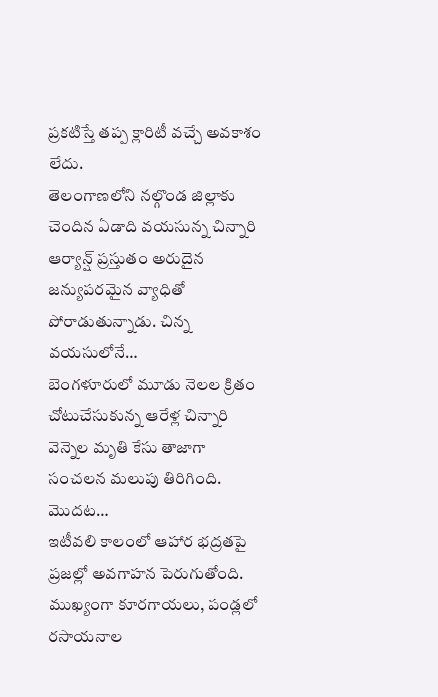ప్రకటిస్తే తప్ప క్లారిటీ వచ్చే అవకాశం లేదు.
తెలంగాణలోని నల్గొండ జిల్లాకు చెందిన ఏడాది వయసున్న చిన్నారి ఆర్యాన్ష్ ప్రస్తుతం అరుదైన జన్యుపరమైన వ్యాధితో పోరాడుతున్నాడు. చిన్న వయసులోనే…
బెంగళూరులో మూడు నెలల క్రితం చోటుచేసుకున్న ఆరేళ్ల చిన్నారి వెన్నెల మృతి కేసు తాజాగా సంచలన మలుపు తిరిగింది. మొదట…
ఇటీవలి కాలంలో ఆహార భద్రతపై ప్రజల్లో అవగాహన పెరుగుతోంది. ముఖ్యంగా కూరగాయలు, పండ్లలో రసాయనాల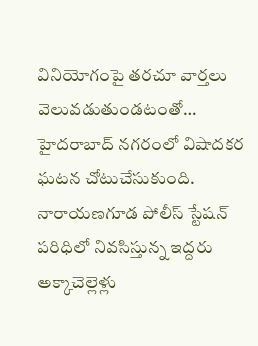వినియోగంపై తరచూ వార్తలు వెలువడుతుండటంతో…
హైదరాబాద్ నగరంలో విషాదకర ఘటన చోటుచేసుకుంది. నారాయణగూడ పోలీస్ స్టేషన్ పరిధిలో నివసిస్తున్న ఇద్దరు అక్కాచెల్లెళ్లు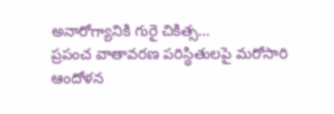అనారోగ్యానికి గురై చికిత్స…
ప్రపంచ వాతావరణ పరిస్థితులపై మరోసారి ఆందోళన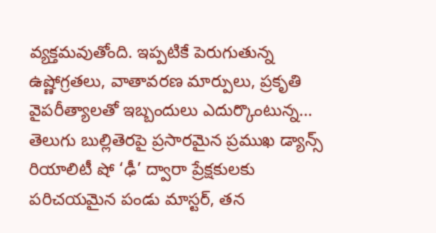వ్యక్తమవుతోంది. ఇప్పటికే పెరుగుతున్న ఉష్ణోగ్రతలు, వాతావరణ మార్పులు, ప్రకృతి వైపరీత్యాలతో ఇబ్బందులు ఎదుర్కొంటున్న…
తెలుగు బుల్లితెరపై ప్రసారమైన ప్రముఖ డ్యాన్స్ రియాలిటీ షో ‘ఢీ’ ద్వారా ప్రేక్షకులకు పరిచయమైన పండు మాస్టర్, తన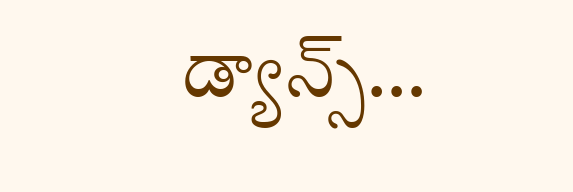డ్యాన్స్…